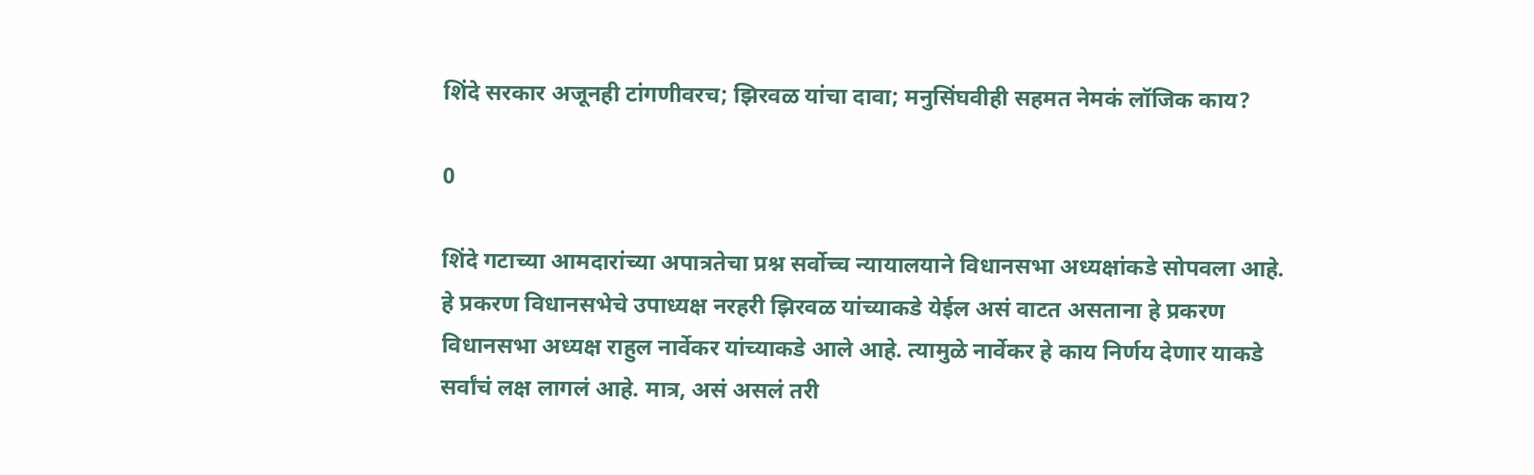शिंदे सरकार अजूनही टांगणीवरच; झिरवळ यांचा दावा; मनुसिंघवीही सहमत नेमकं लॉजिक काय?

0

शिंदे गटाच्या आमदारांच्या अपात्रतेचा प्रश्न सर्वोच्च न्यायालयाने विधानसभा अध्यक्षांकडे सोपवला आहे. हे प्रकरण विधानसभेचे उपाध्यक्ष नरहरी झिरवळ यांच्याकडे येईल असं वाटत असताना हे प्रकरण विधानसभा अध्यक्ष राहुल नार्वेकर यांच्याकडे आले आहे. त्यामुळे नार्वेकर हे काय निर्णय देणार याकडे सर्वांचं लक्ष लागलं आहे. मात्र, असं असलं तरी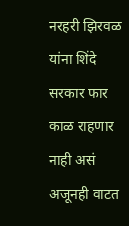नरहरी झिरवळ यांना शिंदे सरकार फार काळ राहणार नाही असं अजूनही वाटत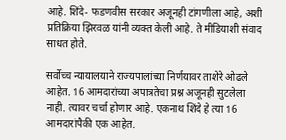आहे. शिंदे- फडणवीस सरकार अजूनही टांगणीला आहे, अशी प्रतिक्रिया झिरवळ यांनी व्यक्त केली आहे. ते मीडियाशी संवाद साधत होते.

सर्वोच्च न्यायालयाने राज्यपालांच्या निर्णयावर ताशेरे ओढले आहेत. 16 आमदारांच्या अपात्रतेचा प्रश्न अजूनही सुटलेला नाही. त्यावर चर्चा होणार आहे. एकनाथ शिंदे हे त्या 16 आमदारांपैकी एक आहेत.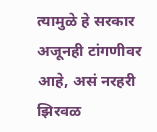त्यामुळे हे सरकार अजूनही टांगणीवर आहे, असं नरहरी झिरवळ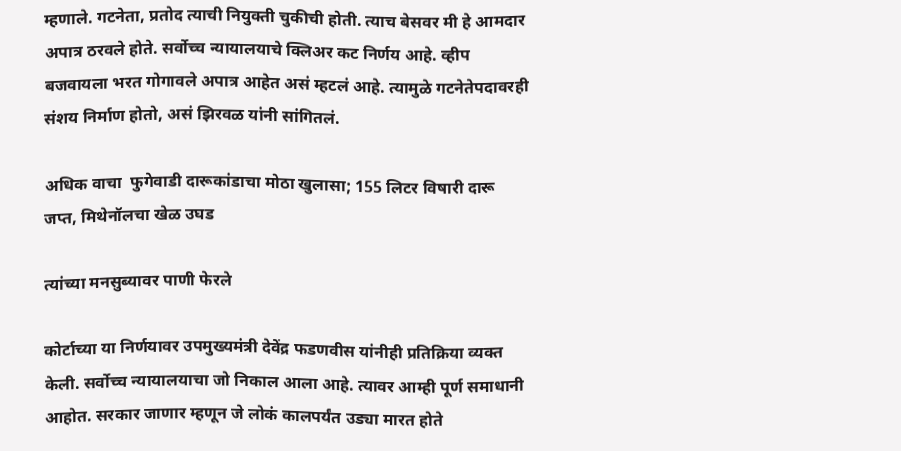म्हणाले. गटनेता, प्रतोद त्याची नियुक्ती चुकीची होती. त्याच बेसवर मी हे आमदार अपात्र ठरवले होते. सर्वोच्च न्यायालयाचे क्लिअर कट निर्णय आहे. व्हीप बजवायला भरत गोगावले अपात्र आहेत असं म्हटलं आहे. त्यामुळे गटनेतेपदावरही संशय निर्माण होतो, असं झिरवळ यांनी सांगितलं.

अधिक वाचा  फुगेवाडी दारूकांडाचा मोठा खुलासा; 155 लिटर विषारी दारू जप्त, मिथेनॉलचा खेळ उघड

त्यांच्या मनसुब्यावर पाणी फेरले

कोर्टाच्या या निर्णयावर उपमुख्यमंत्री देवेंद्र फडणवीस यांनीही प्रतिक्रिया व्यक्त केली. सर्वोच्च न्यायालयाचा जो निकाल आला आहे. त्यावर आम्ही पूर्ण समाधानी आहोत. सरकार जाणार म्हणून जे लोकं कालपर्यंत उड्या मारत होते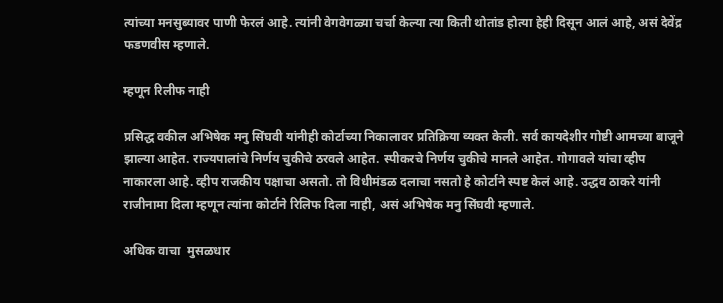त्यांच्या मनसुब्यावर पाणी फेरलं आहे. त्यांनी वेगवेगळ्या चर्चा केल्या त्या किती थोतांड होत्या हेही दिसून आलं आहे, असं देवेंद्र फडणवीस म्हणाले.

म्हणून रिलीफ नाही

प्रसिद्ध वकील अभिषेक मनु सिंघवी यांनीही कोर्टाच्या निकालावर प्रतिक्रिया व्यक्त केली. सर्व कायदेशीर गोष्टी आमच्या बाजूने झाल्या आहेत. राज्यपालांचे निर्णय चुकीचे ठरवले आहेत. स्पीकरचे निर्णय चुकीचे मानले आहेत. गोगावले यांचा व्हीप नाकारला आहे. व्हीप राजकीय पक्षाचा असतो. तो विधीमंडळ दलाचा नसतो हे कोर्टाने स्पष्ट केलं आहे. उद्धव ठाकरे यांनी राजीनामा दिला म्हणून त्यांना कोर्टाने रिलिफ दिला नाही, असं अभिषेक मनु सिंघवी म्हणाले.

अधिक वाचा  मुसळधार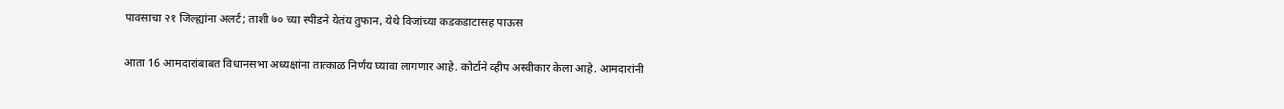पावसाचा २१ जिल्ह्यांना अलर्ट; ताशी ७० च्या स्पीडने येतंय तुफान, येथे विजांच्या कडकडाटासह पाऊस

आता 16 आमदारांबाबत विधानसभा अध्यक्षांना तात्काळ निर्णय घ्यावा लागणार आहे. कोर्टाने व्हीप अस्वीकार केला आहे. आमदारांनी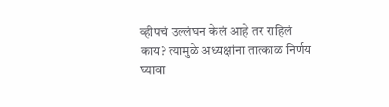व्हीपचं उल्लंघन केलं आहे तर राहिलं काय? त्यामुळे अध्यक्षांना तात्काळ निर्णय घ्यावा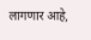लागणार आहे,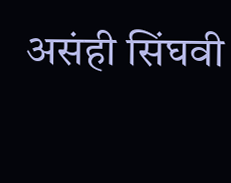असंही सिंघवी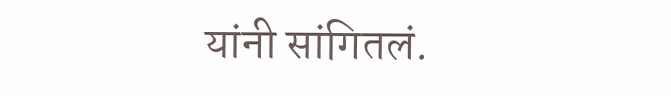यांनी सांगितलं.